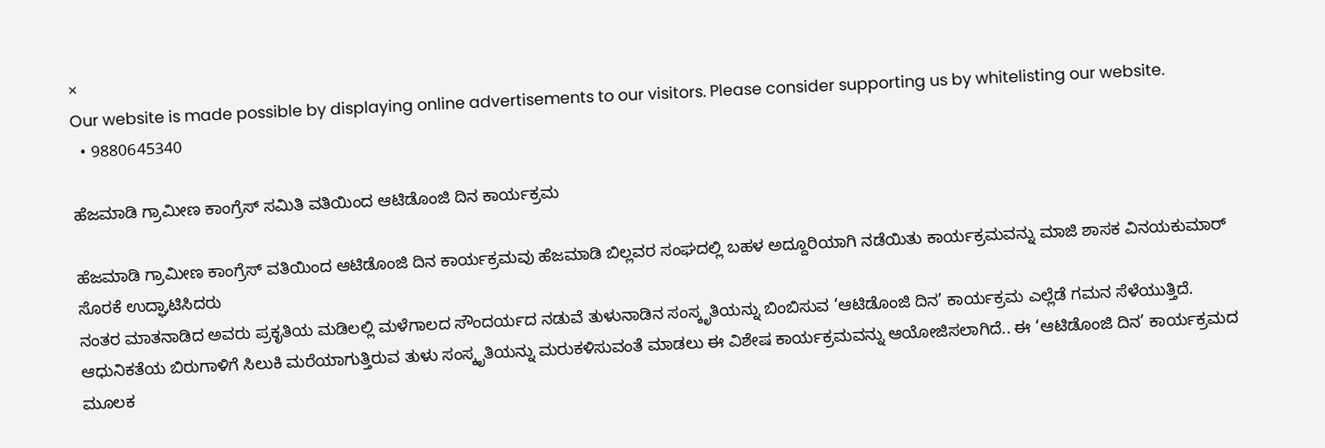×
Our website is made possible by displaying online advertisements to our visitors. Please consider supporting us by whitelisting our website.
  • 9880645340

ಹೆಜಮಾಡಿ ಗ್ರಾಮೀಣ ಕಾಂಗ್ರೆಸ್ ಸಮಿತಿ ವತಿಯಿಂದ ಆಟಿಡೊಂಜಿ ದಿನ ಕಾರ್ಯಕ್ರಮ

ಹೆಜಮಾಡಿ ಗ್ರಾಮೀಣ ಕಾಂಗ್ರೆಸ್ ವತಿಯಿಂದ ಆಟಿಡೊಂಜಿ ದಿನ ಕಾರ್ಯಕ್ರಮವು ಹೆಜಮಾಡಿ ಬಿಲ್ಲವರ ಸಂಘದಲ್ಲಿ ಬಹಳ ಅದ್ದೂರಿಯಾಗಿ ನಡೆಯಿತು ಕಾರ್ಯಕ್ರಮವನ್ನು ಮಾಜಿ ಶಾಸಕ ವಿನಯಕುಮಾರ್ ಸೊರಕೆ ಉದ್ಘಾಟಿಸಿದರು
ನಂತರ ಮಾತನಾಡಿದ ಅವರು ಪ್ರಕೃತಿಯ ಮಡಿಲಲ್ಲಿ ಮಳೆಗಾಲದ ಸೌಂದರ್ಯದ ನಡುವೆ ತುಳುನಾಡಿನ ಸಂಸ್ಕೃತಿಯನ್ನು ಬಿಂಬಿಸುವ ‘ಆಟಿಡೊಂಜಿ ದಿನ’ ಕಾರ್ಯಕ್ರಮ ಎಲ್ಲೆಡೆ ಗಮನ ಸೆಳೆಯುತ್ತಿದೆ. ಆಧುನಿಕತೆಯ ಬಿರುಗಾಳಿಗೆ ಸಿಲುಕಿ ಮರೆಯಾಗುತ್ತಿರುವ ತುಳು ಸಂಸ್ಕೃತಿಯನ್ನು ಮರುಕಳಿಸುವಂತೆ ಮಾಡಲು ಈ ವಿಶೇಷ ಕಾರ್ಯಕ್ರಮವನ್ನು ಆಯೋಜಿಸಲಾಗಿದೆ.. ಈ ‘ಆಟಿಡೊಂಜಿ ದಿನ’ ಕಾರ್ಯಕ್ರಮದ ಮೂಲಕ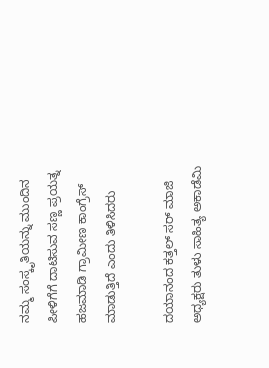ನಮ್ಮ ಸಂಸ್ಕೃತಿಯನ್ನು ಮುಂದಿನ ಪೀಳಿಗೆಗೆ ದಾಟಿಸುವ ಸಣ್ಣ ಪ್ರಯತ್ನ ಹಜಮಾಡಿ ಗ್ರಾಮೀಣ ಕಾಂಗ್ರೆಸ್ ಮಾಡುತ್ತಿದೆ ಎಂದು ತಿಳಿಸಿದರು

ದಯಾನಂದ ಕತ್ತಲ್ ಸರ್ ಮಾಜಿ ಅಧ್ಯಕ್ಷರು ತುಳು ಸಾಹಿತ್ಯ ಅಕಾಡೆಮಿ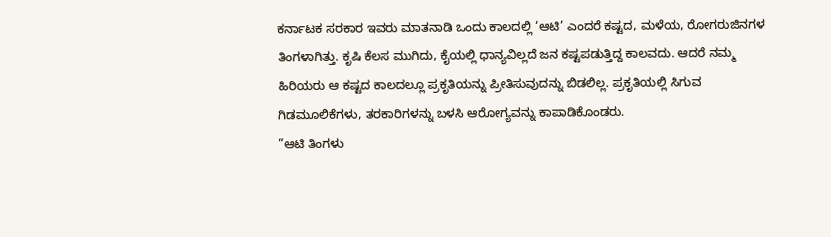ಕರ್ನಾಟಕ ಸರಕಾರ ಇವರು ಮಾತನಾಡಿ ಒಂದು ಕಾಲದಲ್ಲಿ ‘ಆಟಿ’ ಎಂದರೆ ಕಷ್ಟದ, ಮಳೆಯ, ರೋಗರುಜಿನಗಳ ತಿಂಗಳಾಗಿತ್ತು. ಕೃಷಿ ಕೆಲಸ ಮುಗಿದು, ಕೈಯಲ್ಲಿ ಧಾನ್ಯವಿಲ್ಲದೆ ಜನ ಕಷ್ಟಪಡುತ್ತಿದ್ದ ಕಾಲವದು. ಆದರೆ ನಮ್ಮ ಹಿರಿಯರು ಆ ಕಷ್ಟದ ಕಾಲದಲ್ಲೂ ಪ್ರಕೃತಿಯನ್ನು ಪ್ರೀತಿಸುವುದನ್ನು ಬಿಡಲಿಲ್ಲ. ಪ್ರಕೃತಿಯಲ್ಲಿ ಸಿಗುವ ಗಿಡಮೂಲಿಕೆಗಳು, ತರಕಾರಿಗಳನ್ನು ಬಳಸಿ ಆರೋಗ್ಯವನ್ನು ಕಾಪಾಡಿಕೊಂಡರು.
”ಆಟಿ ತಿಂಗಳು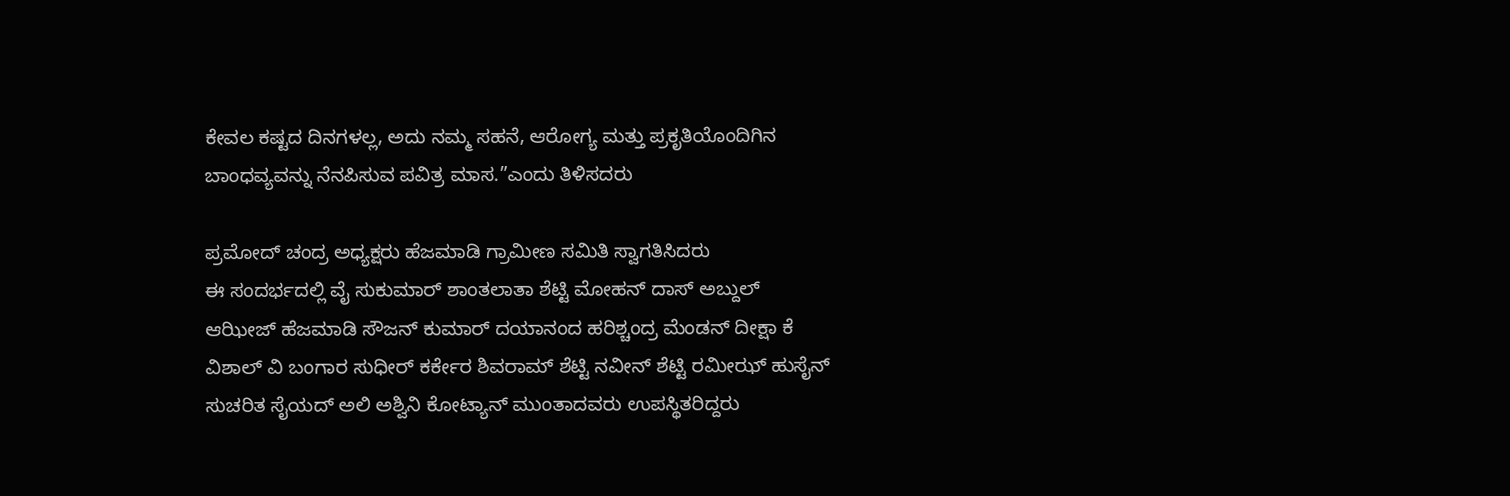ಕೇವಲ ಕಷ್ಟದ ದಿನಗಳಲ್ಲ, ಅದು ನಮ್ಮ ಸಹನೆ, ಆರೋಗ್ಯ ಮತ್ತು ಪ್ರಕೃತಿಯೊಂದಿಗಿನ ಬಾಂಧವ್ಯವನ್ನು ನೆನಪಿಸುವ ಪವಿತ್ರ ಮಾಸ.”ಎಂದು ತಿಳಿಸದರು

ಪ್ರಮೋದ್ ಚಂದ್ರ ಅಧ್ಯಕ್ಷರು ಹೆಜಮಾಡಿ ಗ್ರಾಮೀಣ ಸಮಿತಿ ಸ್ವಾಗತಿಸಿದರು
ಈ ಸಂದರ್ಭದಲ್ಲಿ ವೈ ಸುಕುಮಾರ್ ಶಾಂತಲಾತಾ ಶೆಟ್ಟಿ ಮೋಹನ್ ದಾಸ್ ಅಬ್ದುಲ್ ಆಝೀಜ್ ಹೆಜಮಾಡಿ ಸೌಜನ್ ಕುಮಾರ್ ದಯಾನಂದ ಹರಿಶ್ಚಂದ್ರ ಮೆಂಡನ್ ದೀಕ್ಷಾ ಕೆ ವಿಶಾಲ್ ವಿ ಬಂಗಾರ ಸುಧೀರ್ ಕರ್ಕೇರ ಶಿವರಾಮ್ ಶೆಟ್ಟಿ ನವೀನ್ ಶೆಟ್ಟಿ ರಮೀಝ್ ಹುಸೈನ್ ಸುಚರಿತ ಸೈಯದ್ ಅಲಿ ಅಶ್ವಿನಿ ಕೋಟ್ಯಾನ್ ಮುಂತಾದವರು ಉಪಸ್ಥಿತರಿದ್ದರು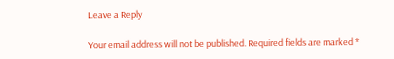Leave a Reply

Your email address will not be published. Required fields are marked *